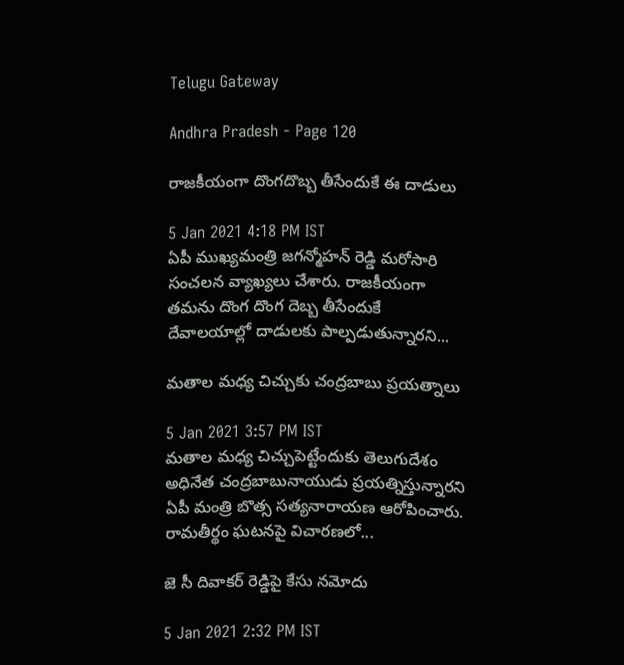Telugu Gateway

Andhra Pradesh - Page 120

రాజకీయంగా దొంగదొబ్బ తీసేందుకే ఈ దాడులు

5 Jan 2021 4:18 PM IST
ఏపీ ముఖ్యమంత్రి జగన్మోహన్ రెడ్డి మరోసారి సంచలన వ్యాఖ్యలు చేశారు. రాజకీయంగా తమను దొంగ దొంగ దెబ్బ తీసేందుకే దేవాలయాల్లో దాడులకు పాల్పడుతున్నారని...

మతాల మధ్య చిచ్చుకు చంద్రబాబు ప్రయత్నాలు

5 Jan 2021 3:57 PM IST
మతాల మధ్య చిచ్చుపెట్టేందుకు తెలుగుదేశం అధినేత చంద్రబాబునాయుడు ప్రయత్నిస్తున్నారని ఏపీ మంత్రి బొత్స సత్యనారాయణ ఆరోపించారు. రామతీర్థం ఘటనపై విచారణలో...

జె సీ దివాకర్ రెడ్డిపై కేసు నమోదు

5 Jan 2021 2:32 PM IST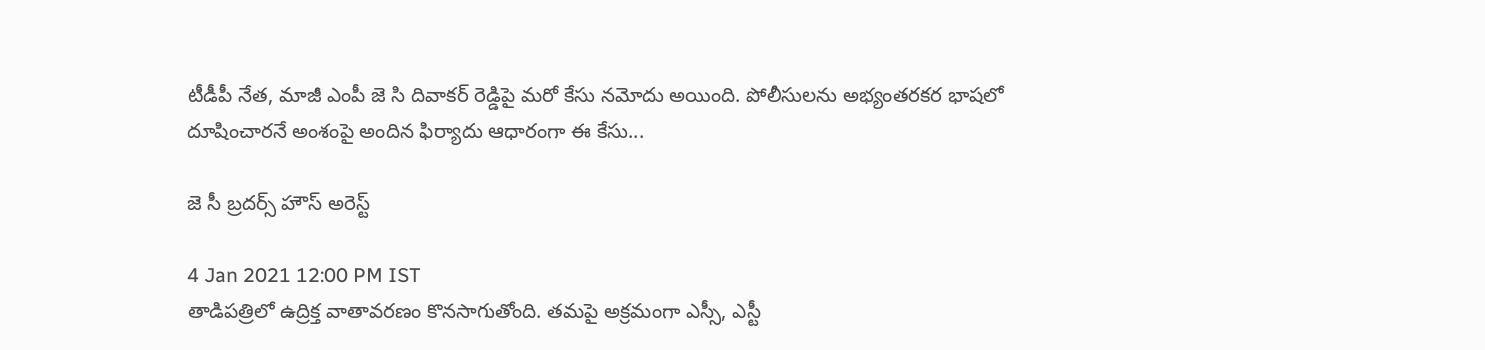టీడీపీ నేత, మాజీ ఎంపీ జె సి దివాకర్ రెడ్డిపై మరో కేసు నమోదు అయింది. పోలీసులను అభ్యంతరకర భాషలో దూషించారనే అంశంపై అందిన ఫిర్యాదు ఆధారంగా ఈ కేసు...

జె సీ బ్రదర్స్ హౌస్ అరెస్ట్

4 Jan 2021 12:00 PM IST
తాడిపత్రిలో ఉద్రిక్త వాతావరణం కొనసాగుతోంది. తమపై అక్రమంగా ఎస్సీ, ఎస్టీ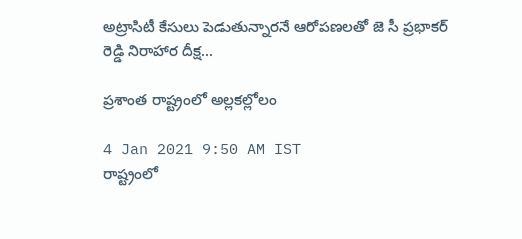అట్రాసిటీ కేసులు పెడుతున్నారనే ఆరోపణలతో జె సీ ప్రభాకర్ రెడ్డి నిరాహార దీక్ష...

ప్రశాంత రాష్ట్రంలో అల్లకల్లోలం

4 Jan 2021 9:50 AM IST
రాష్ట్రంలో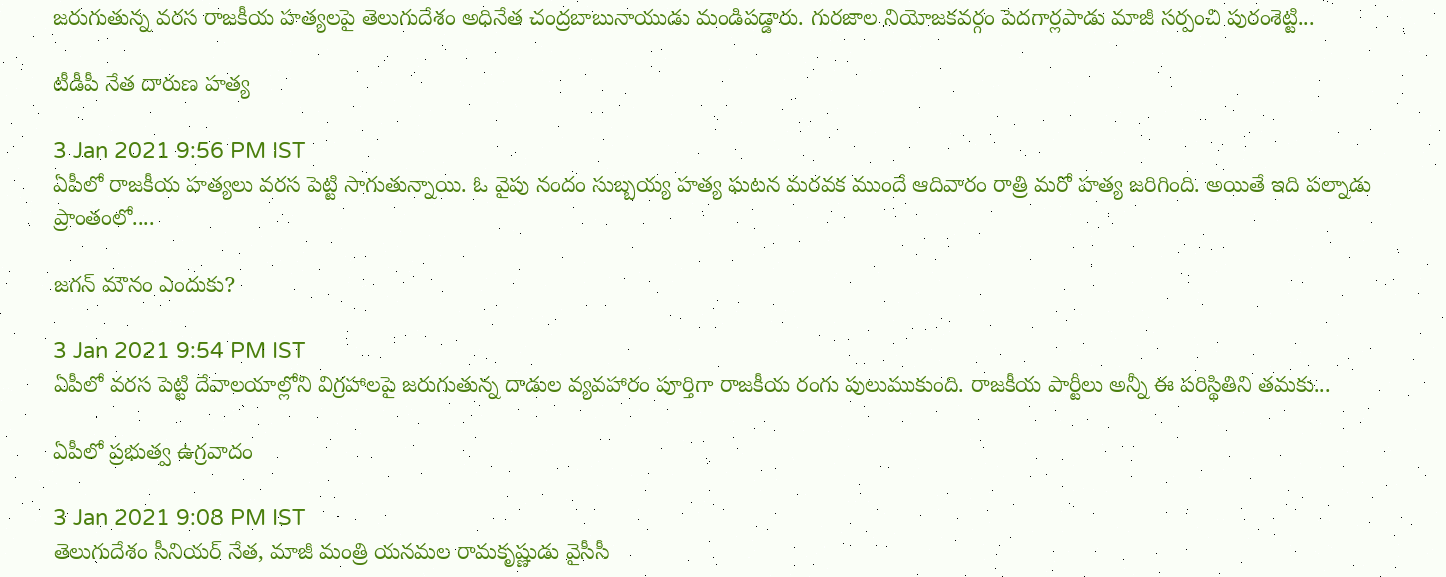జరుగుతున్న వరస రాజకీయ హత్యలపై తెలుగుదేశం అధినేత చంద్రబాబునాయుడు మండిపడ్డారు. గురజాల నియోజకవర్గం పెదగార్లపాడు మాజీ సర్పంచి పురంశెట్టి...

టీడీపీ నేత దారుణ హత్య

3 Jan 2021 9:56 PM IST
ఏపీలో రాజకీయ హత్యలు వరస పెట్టి సాగుతున్నాయి. ఓ వైపు నందం సుబ్బయ్య హత్య ఘటన మరవక ముందే ఆదివారం రాత్రి మరో హత్య జరిగింది. అయితే ఇది పల్నాడు ప్రాంతంలో....

జగన్ మౌనం ఎందుకు?

3 Jan 2021 9:54 PM IST
ఏపీలో వరస పెట్టి దేవాలయాల్లోని విగ్రహాలపై జరుగుతున్న దాడుల వ్యవహారం పూర్తిగా రాజకీయ రంగు పులుముకుంది. రాజకీయ పార్టీలు అన్నీ ఈ పరిస్థితిని తమకు...

ఏపీలో ప్రభుత్వ ఉగ్రవాదం

3 Jan 2021 9:08 PM IST
తెలుగుదేశం సీనియర్ నేత, మాజీ మంత్రి యనమల రామకృష్ణుడు వైసీసీ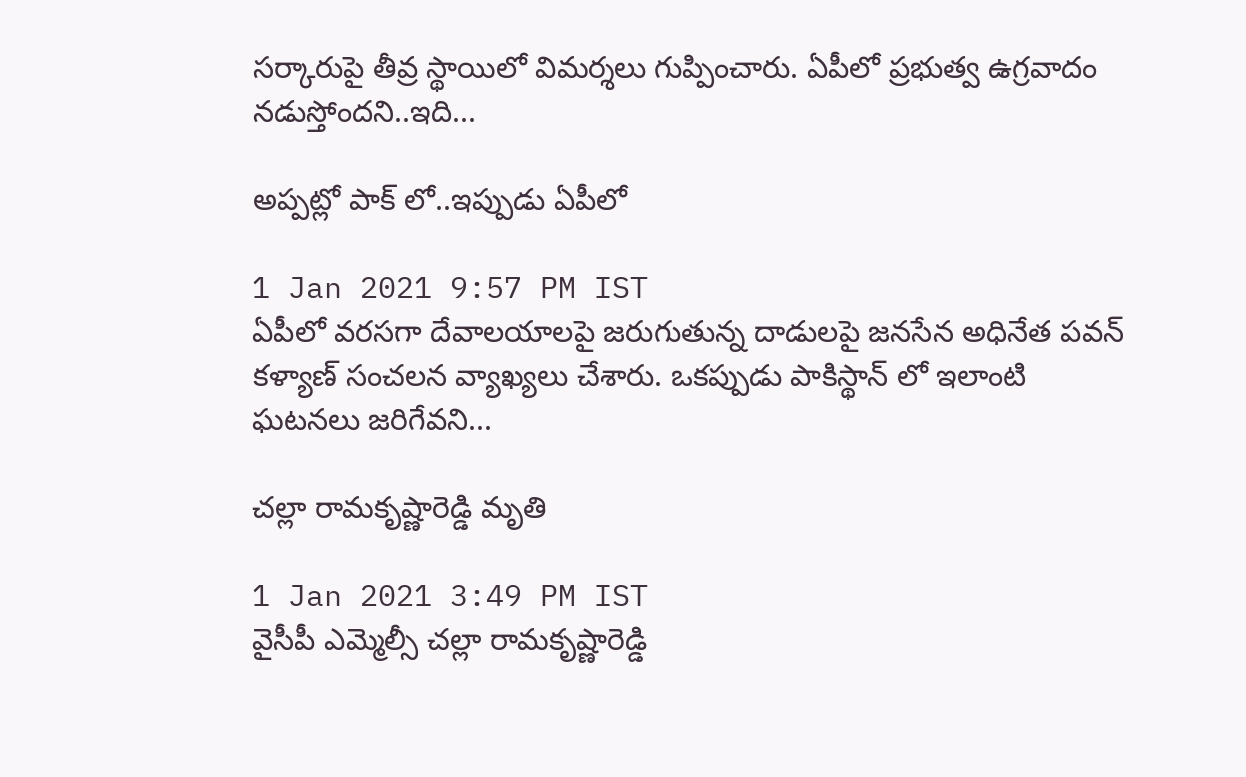సర్కారుపై తీవ్ర స్థాయిలో విమర్శలు గుప్పించారు. ఏపీలో ప్రభుత్వ ఉగ్రవాదం నడుస్తోందని..ఇది...

అప్పట్లో పాక్ లో..ఇప్పుడు ఏపీలో

1 Jan 2021 9:57 PM IST
ఏపీలో వరసగా దేవాలయాలపై జరుగుతున్న దాడులపై జనసేన అధినేత పవన్ కళ్యాణ్ సంచలన వ్యాఖ్యలు చేశారు. ఒకప్పుడు పాకిస్థాన్ లో ఇలాంటి ఘటనలు జరిగేవని...

చల్లా రామకృష్ణారెడ్డి మృతి

1 Jan 2021 3:49 PM IST
వైసీపీ ఎమ్మెల్సీ చల్లా రామకృష్ణారెడ్డి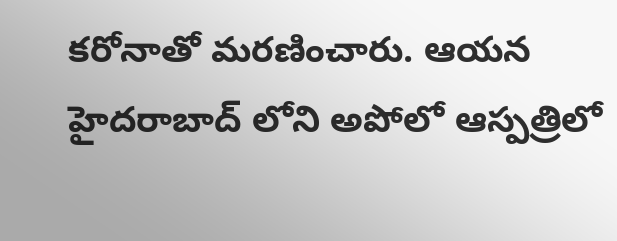కరోనాతో మరణించారు. ఆయన హైదరాబాద్ లోని అపోలో ఆస్పత్రిలో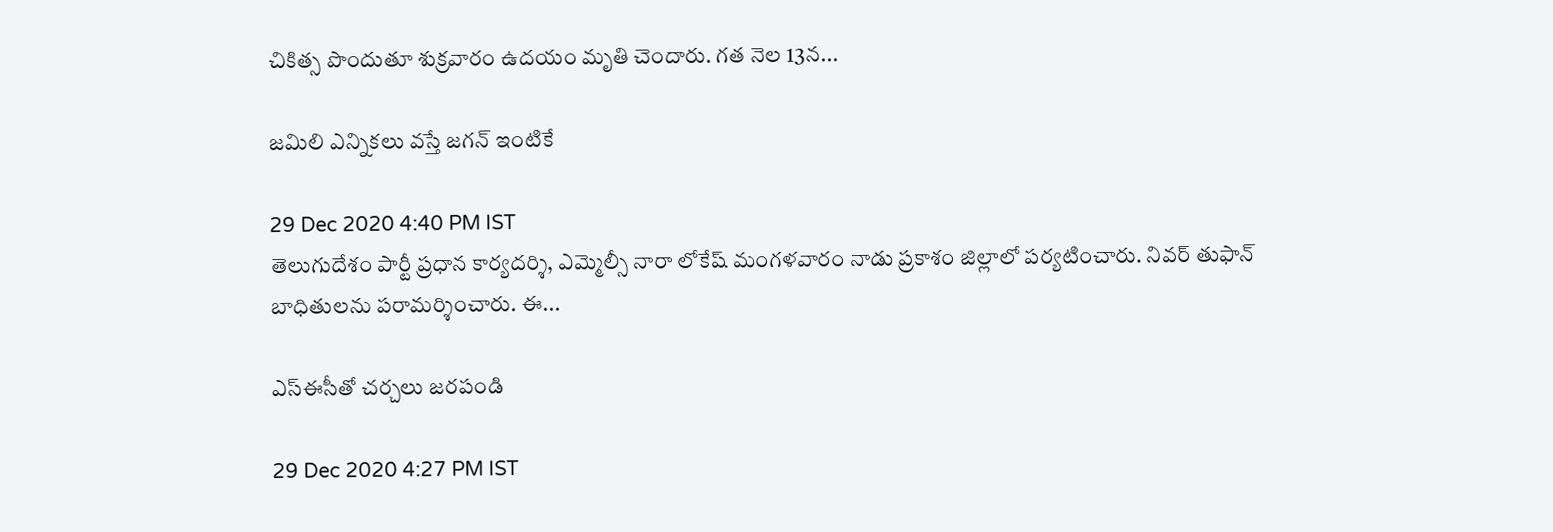చికిత్స పొందుతూ శుక్రవారం ఉదయం మృతి చెందారు. గత నెల 13న...

జమిలి ఎన్నికలు వస్తే జగన్ ఇంటికే

29 Dec 2020 4:40 PM IST
తెలుగుదేశం పార్టీ ప్రధాన కార్యదర్శి, ఎమ్మెల్సీ నారా లోకేష్ మంగళవారం నాడు ప్రకాశం జిల్లాలో పర్యటించారు. నివర్ తుఫాన్ బాధితులను పరామర్శించారు. ఈ...

ఎస్ఈసీతో చర్చలు జరపండి

29 Dec 2020 4:27 PM IST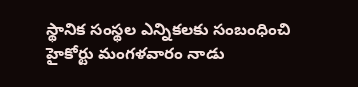స్థానిక సంస్థల ఎన్నికలకు సంబంధించి హైకోర్టు మంగళవారం నాడు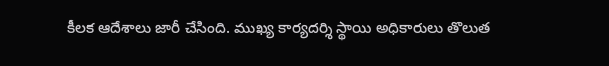కీలక ఆదేశాలు జారీ చేసింది. ముఖ్య కార్యదర్శి స్థాయి అధికారులు తొలుత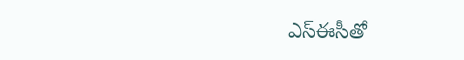ఎస్ఈసీతో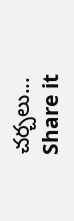చర్చలు...
Share it